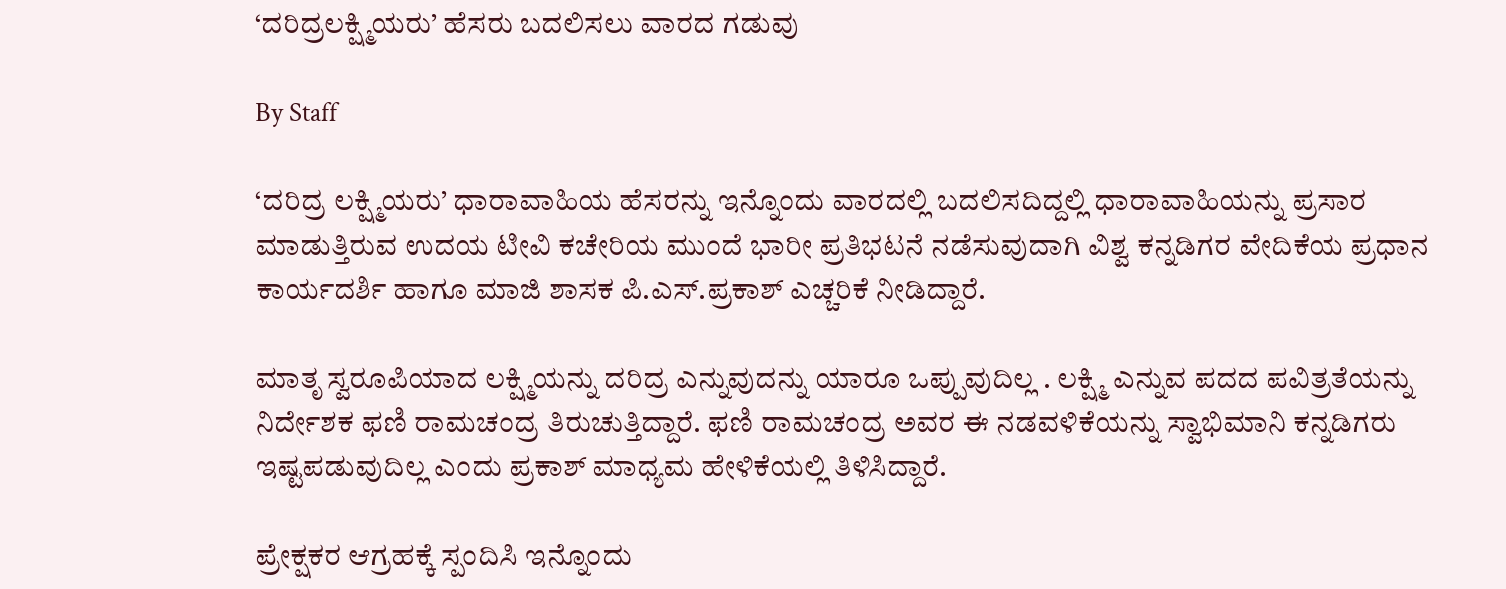‘ದರಿದ್ರಲಕ್ಷ್ಮಿಯರು’ ಹೆಸರು ಬದಲಿಸಲು ವಾರದ ಗಡುವು

By Staff

‘ದರಿದ್ರ ಲಕ್ಷ್ಮಿಯರು’ ಧಾರಾವಾಹಿಯ ಹೆಸರನ್ನು ಇನ್ನೊಂದು ವಾರದಲ್ಲಿ ಬದಲಿಸದಿದ್ದಲ್ಲಿ ಧಾರಾವಾಹಿಯನ್ನು ಪ್ರಸಾರ ಮಾಡುತ್ತಿರುವ ಉದಯ ಟೀವಿ ಕಚೇರಿಯ ಮುಂದೆ ಭಾರೀ ಪ್ರತಿಭಟನೆ ನಡೆಸುವುದಾಗಿ ವಿಶ್ವ ಕನ್ನಡಿಗರ ವೇದಿಕೆಯ ಪ್ರಧಾನ ಕಾರ್ಯದರ್ಶಿ ಹಾಗೂ ಮಾಜಿ ಶಾಸಕ ಪಿ.ಎಸ್‌.ಪ್ರಕಾಶ್‌ ಎಚ್ಚರಿಕೆ ನೀಡಿದ್ದಾರೆ.

ಮಾತೃ ಸ್ವರೂಪಿಯಾದ ಲಕ್ಷ್ಮಿಯನ್ನು ದರಿದ್ರ ಎನ್ನುವುದನ್ನು ಯಾರೂ ಒಪ್ಪುವುದಿಲ್ಲ . ಲಕ್ಷ್ಮಿ ಎನ್ನುವ ಪದದ ಪವಿತ್ರತೆಯನ್ನು ನಿರ್ದೇಶಕ ಫಣಿ ರಾಮಚಂದ್ರ ತಿರುಚುತ್ತಿದ್ದಾರೆ. ಫಣಿ ರಾಮಚಂದ್ರ ಅವರ ಈ ನಡವಳಿಕೆಯನ್ನು ಸ್ವಾಭಿಮಾನಿ ಕನ್ನಡಿಗರು ಇಷ್ಟಪಡುವುದಿಲ್ಲ ಎಂದು ಪ್ರಕಾಶ್‌ ಮಾಧ್ಯಮ ಹೇಳಿಕೆಯಲ್ಲಿ ತಿಳಿಸಿದ್ದಾರೆ.

ಪ್ರೇಕ್ಷಕರ ಆಗ್ರಹಕ್ಕೆ ಸ್ಪಂದಿಸಿ ಇನ್ನೊಂದು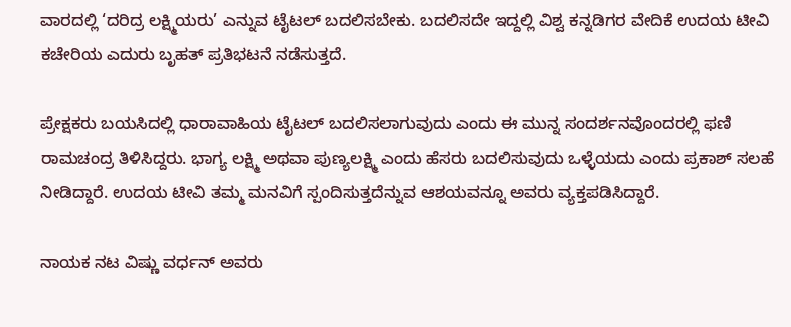ವಾರದಲ್ಲಿ ‘ದರಿದ್ರ ಲಕ್ಷ್ಮಿಯರು’ ಎನ್ನುವ ಟೈಟಲ್‌ ಬದಲಿಸಬೇಕು. ಬದಲಿಸದೇ ಇದ್ದಲ್ಲಿ ವಿಶ್ವ ಕನ್ನಡಿಗರ ವೇದಿಕೆ ಉದಯ ಟೀವಿ ಕಚೇರಿಯ ಎದುರು ಬೃಹತ್‌ ಪ್ರತಿಭಟನೆ ನಡೆಸುತ್ತದೆ.

ಪ್ರೇಕ್ಷಕರು ಬಯಸಿದಲ್ಲಿ ಧಾರಾವಾಹಿಯ ಟೈಟಲ್‌ ಬದಲಿಸಲಾಗುವುದು ಎಂದು ಈ ಮುನ್ನ ಸಂದರ್ಶನವೊಂದರಲ್ಲಿ ಫಣಿ ರಾಮಚಂದ್ರ ತಿಳಿಸಿದ್ದರು. ಭಾಗ್ಯ ಲಕ್ಷ್ಮಿ ಅಥವಾ ಪುಣ್ಯಲಕ್ಷ್ಮಿ ಎಂದು ಹೆಸರು ಬದಲಿಸುವುದು ಒಳ್ಳೆಯದು ಎಂದು ಪ್ರಕಾಶ್‌ ಸಲಹೆ ನೀಡಿದ್ದಾರೆ. ಉದಯ ಟೀವಿ ತಮ್ಮ ಮನವಿಗೆ ಸ್ಪಂದಿಸುತ್ತದೆನ್ನುವ ಆಶಯವನ್ನೂ ಅವರು ವ್ಯಕ್ತಪಡಿಸಿದ್ದಾರೆ.

ನಾಯಕ ನಟ ವಿಷ್ಣು ವರ್ಧನ್‌ ಅವರು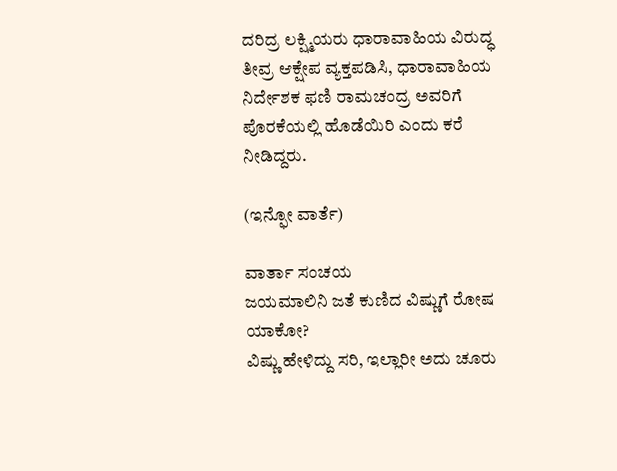ದರಿದ್ರ ಲಕ್ಷ್ಮಿಯರು ಧಾರಾವಾಹಿಯ ವಿರುದ್ಧ ತೀವ್ರ ಆಕ್ಷೇಪ ವ್ಯಕ್ತಪಡಿಸಿ, ಧಾರಾವಾಹಿಯ ನಿರ್ದೇಶಕ ಫಣಿ ರಾಮಚಂದ್ರ ಅವರಿಗೆ ಪೊರಕೆಯಲ್ಲಿ ಹೊಡೆಯಿರಿ ಎಂದು ಕರೆ ನೀಡಿದ್ದರು.

(ಇನ್ಫೋ ವಾರ್ತೆ)

ವಾರ್ತಾ ಸಂಚಯ
ಜಯಮಾಲಿನಿ ಜತೆ ಕುಣಿದ ವಿಷ್ಣುಗೆ ರೋಷ ಯಾಕೋ?
ವಿಷ್ಣು ಹೇಳಿದ್ದು ಸರಿ, ಇಲ್ಲಾರೀ ಅದು ಚೂರು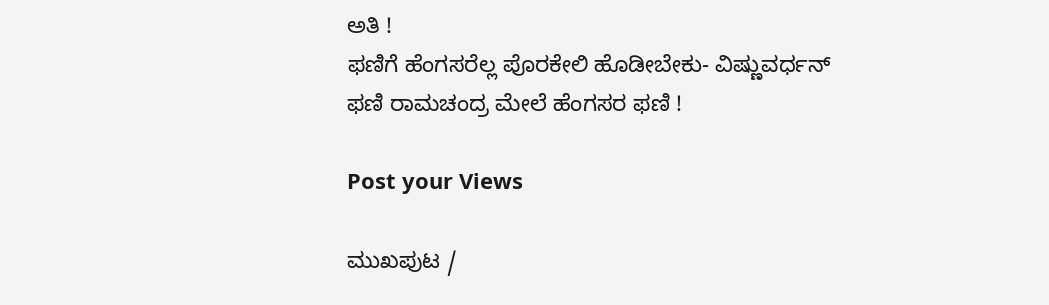ಅತಿ !
ಫಣಿಗೆ ಹೆಂಗಸರೆಲ್ಲ ಪೊರಕೇಲಿ ಹೊಡೀಬೇಕು- ವಿಷ್ಣುವರ್ಧನ್‌
ಫಣಿ ರಾಮಚಂದ್ರ ಮೇಲೆ ಹೆಂಗಸರ ಫಣಿ !

Post your Views

ಮುಖಪುಟ /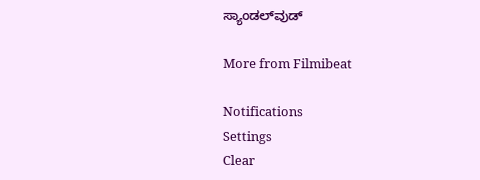ಸ್ಯಾಂಡಲ್‌ವುಡ್‌

More from Filmibeat

Notifications
Settings
Clear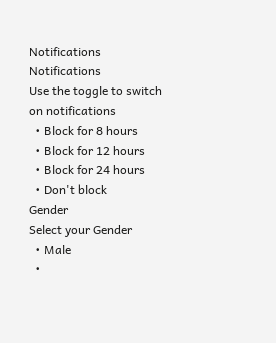Notifications
Notifications
Use the toggle to switch on notifications
  • Block for 8 hours
  • Block for 12 hours
  • Block for 24 hours
  • Don't block
Gender
Select your Gender
  • Male
  •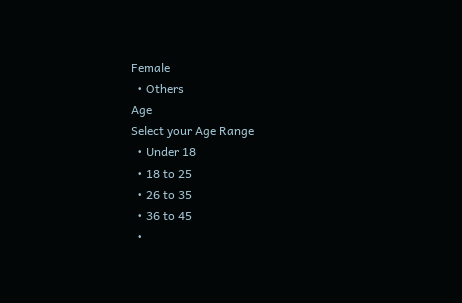Female
  • Others
Age
Select your Age Range
  • Under 18
  • 18 to 25
  • 26 to 35
  • 36 to 45
  •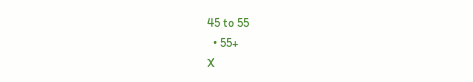45 to 55
  • 55+
X